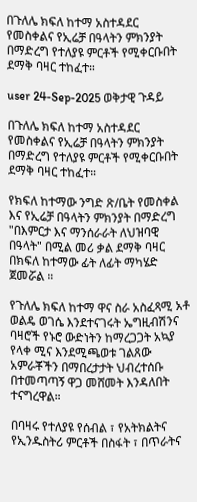በጉለሌ ክፍለ ከተማ አስተዳደር የመስቀልና የኢሬቻ በዓላትን ምክንያት በማድረግ የተለያዩ ምርቶች የሚቀርቡበት ደማቅ ባዛር ተከፈተ።

user 24-Sep-2025 ወቅታዊ ጉዳይ

በጉለሌ ክፍለ ከተማ አስተዳደር የመስቀልና የኢሬቻ በዓላትን ምክንያት በማድረግ የተለያዩ ምርቶች የሚቀርቡበት ደማቅ ባዛር ተከፈተ።

የክፍለ ከተማው ንግድ ጽ/ቤት የመስቀል እና የኢሬቻ በዓላትን ምክንያት በማድረግ "በእምርታ እና ማንሰራራት ለህዝባዊ በዓላት" በሚል መሪ ቃል ደማቅ ባዛር በክፍለ ከተማው ፊት ለፊት ማካሄድ ጀመሯል ።

የጉለሌ ክፍለ ከተማ ዋና ስራ አስፈጻሚ አቶ ወልዴ ወገሴ እንደተናገሩት ኤግዚብሽንና ባዛሮች የኑሮ ውድነትን ከማረጋጋት አኳያ የላቀ ሚና እንደሚጫወቱ ገልጸው አምራቾችን በማበረታታት ህብረተሰቡ በተመጣጣኝ ዋጋ መሸመት እንዳለበት ተናግረዋል።

በባዛሩ የተለያዩ የሰብል ፣ የአትክልትና የኢንዱስትሪ ምርቶች በስፋት ፣ በጥራትና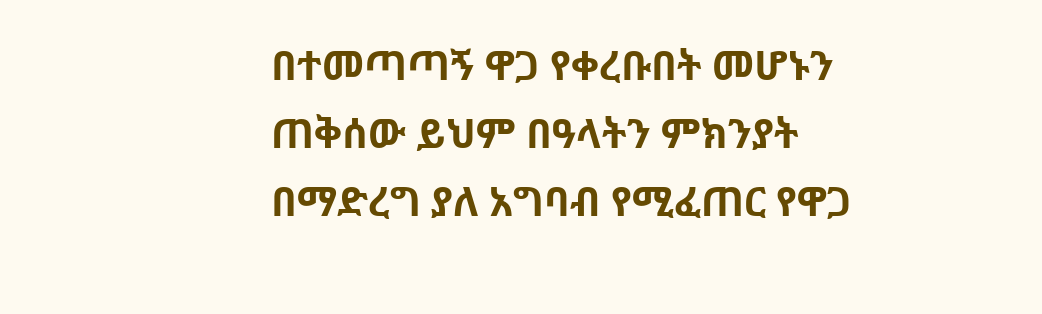በተመጣጣኝ ዋጋ የቀረቡበት መሆኑን ጠቅሰው ይህም በዓላትን ምክንያት በማድረግ ያለ አግባብ የሚፈጠር የዋጋ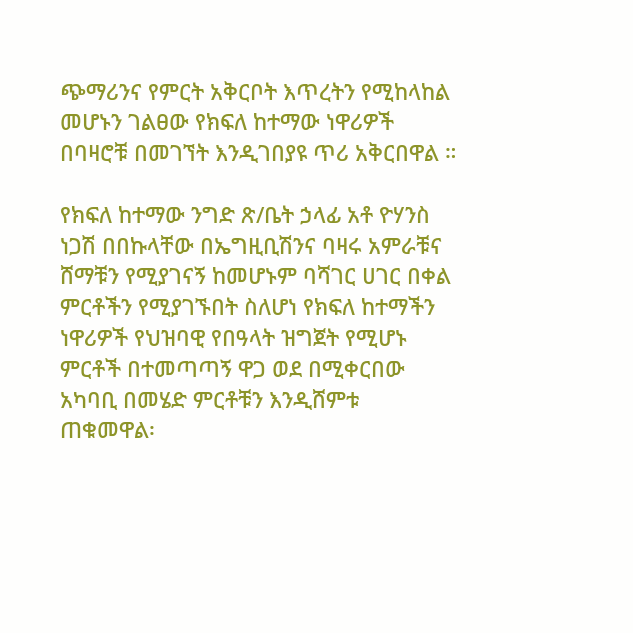ጭማሪንና የምርት አቅርቦት እጥረትን የሚከላከል መሆኑን ገልፀው የክፍለ ከተማው ነዋሪዎች በባዛሮቹ በመገኘት እንዲገበያዩ ጥሪ አቅርበዋል ።

የክፍለ ከተማው ንግድ ጽ/ቤት ኃላፊ አቶ ዮሃንስ ነጋሽ በበኩላቸው በኤግዚቢሽንና ባዛሩ አምራቹና ሸማቹን የሚያገናኝ ከመሆኑም ባሻገር ሀገር በቀል ምርቶችን የሚያገኙበት ስለሆነ የክፍለ ከተማችን ነዋሪዎች የህዝባዊ የበዓላት ዝግጀት የሚሆኑ ምርቶች በተመጣጣኝ ዋጋ ወደ በሚቀርበው አካባቢ በመሄድ ምርቶቹን እንዲሸምቱ ጠቁመዋል፡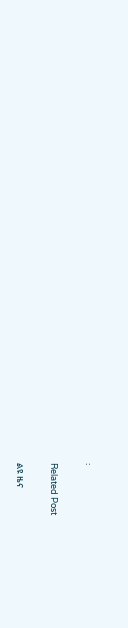፡

Related Post

ልዩ ዜና